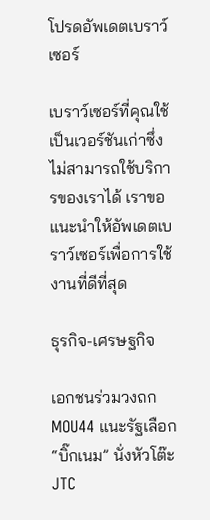โปรดอัพเดตเบราว์เซอร์

เบราว์เซอร์ที่คุณใช้เป็นเวอร์ชันเก่าซึ่งไม่สามารถใช้บริการของเราได้ เราขอแนะนำให้อัพเดตเบราว์เซอร์เพื่อการใช้งานที่ดีที่สุด

ธุรกิจ-เศรษฐกิจ

เอกชนร่วมวงถก MOU44 แนะรัฐเลือก “บิ๊กเนม” นั่งหัวโต๊ะ JTC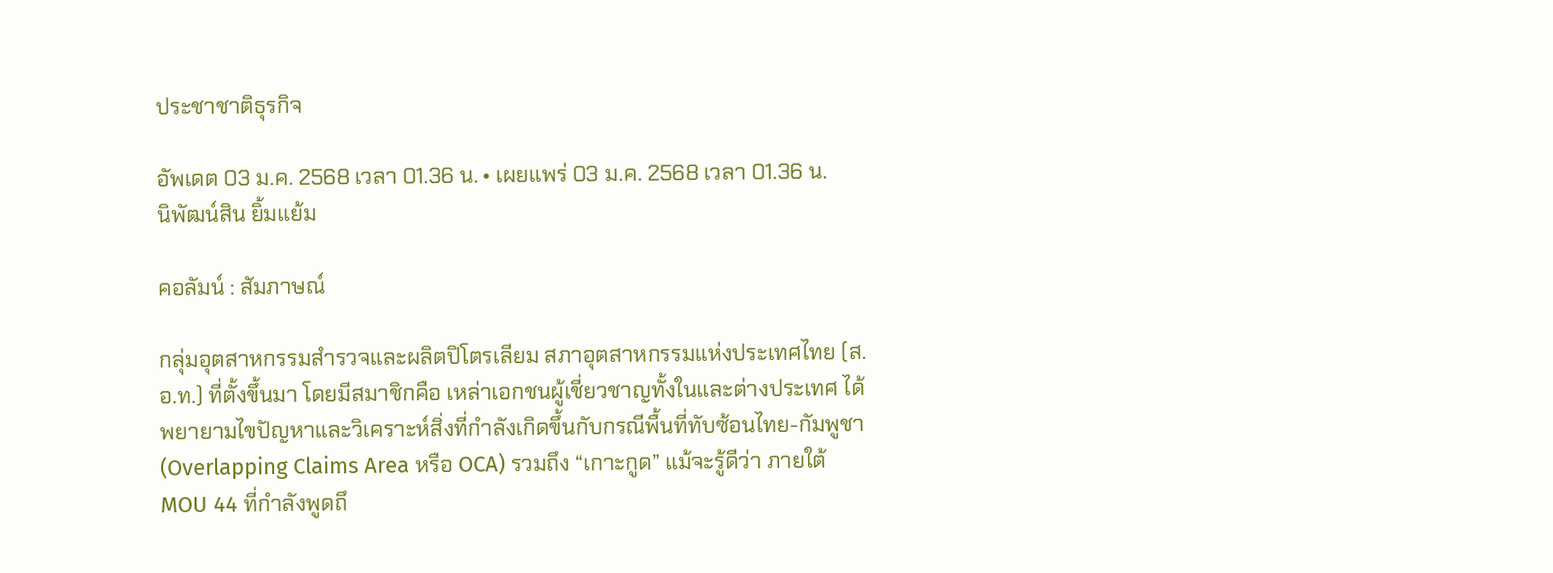ประชาชาติธุรกิจ

อัพเดต 03 ม.ค. 2568 เวลา 01.36 น. • เผยแพร่ 03 ม.ค. 2568 เวลา 01.36 น.
นิพัฒน์สิน ยิ้มแย้ม

คอลัมน์ : สัมภาษณ์

กลุ่มอุตสาหกรรมสำรวจและผลิตปิโตรเลียม สภาอุตสาหกรรมแห่งประเทศไทย (ส.อ.ท.) ที่ตั้งขึ้นมา โดยมีสมาชิกคือ เหล่าเอกชนผู้เชี่ยวชาญทั้งในและต่างประเทศ ได้พยายามไขปัญหาและวิเคราะห์สิ่งที่กำลังเกิดขึ้นกับกรณีพื้นที่ทับซ้อนไทย-กัมพูชา (Overlapping Claims Area หรือ OCA) รวมถึง “เกาะกูด” แม้จะรู้ดีว่า ภายใต้ MOU 44 ที่กำลังพูดถึ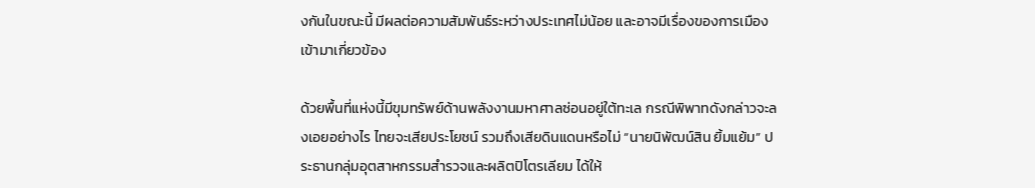งกันในขณะนี้ มีผลต่อความสัมพันธ์ระหว่างประเทศไม่น้อย และอาจมีเรื่องของการเมืองเข้ามาเกี่ยวข้อง

ด้วยพื้นที่แห่งนี้มีขุมทรัพย์ด้านพลังงานมหาศาลซ่อนอยู่ใต้ทะเล กรณีพิพาทดังกล่าวจะลงเอยอย่างไร ไทยจะเสียประโยชน์ รวมถึงเสียดินแดนหรือไม่ “นายนิพัฒน์สิน ยิ้มแย้ม” ประธานกลุ่มอุตสาหกรรมสำรวจและผลิตปิโตรเลียม ได้ให้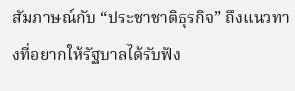สัมภาษณ์กับ “ประชาชาติธุรกิจ” ถึงแนวทางที่อยากให้รัฐบาลได้รับฟัง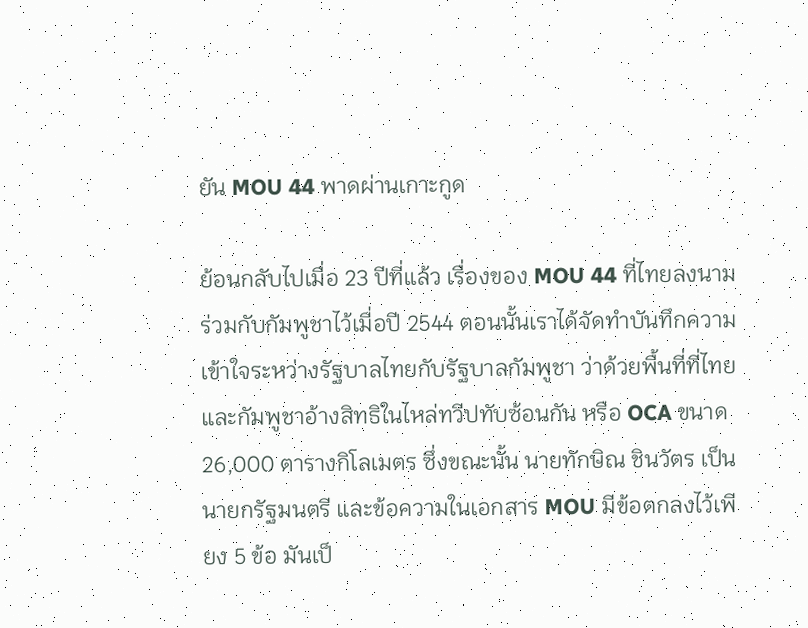ยัน MOU 44 พาดผ่านเกาะกูด

ย้อนกลับไปเมื่อ 23 ปีที่แล้ว เรื่องของ MOU 44 ที่ไทยลงนามร่วมกับกัมพูชาไว้เมื่อปี 2544 ตอนนั้นเราได้จัดทำบันทึกความเข้าใจระหว่างรัฐบาลไทยกับรัฐบาลกัมพูชา ว่าด้วยพื้นที่ที่ไทยและกัมพูชาอ้างสิทธิในไหล่ทวีปทับซ้อนกัน หรือ OCA ขนาด 26,000 ตารางกิโลเมตร ซึ่งขณะนั้น นายทักษิณ ชินวัตร เป็นนายกรัฐมนตรี และข้อความในเอกสาร MOU มีข้อตกลงไว้เพียง 5 ข้อ มันเป็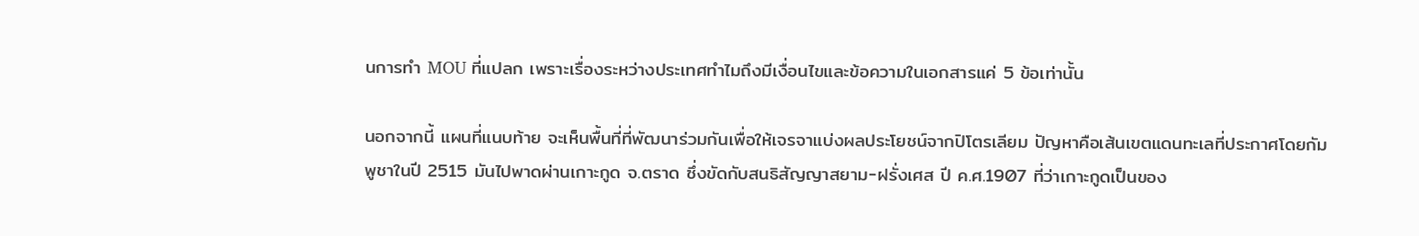นการทำ MOU ที่แปลก เพราะเรื่องระหว่างประเทศทำไมถึงมีเงื่อนไขและข้อความในเอกสารแค่ 5 ข้อเท่านั้น

นอกจากนี้ แผนที่แนบท้าย จะเห็นพื้นที่ที่พัฒนาร่วมกันเพื่อให้เจรจาแบ่งผลประโยชน์จากปิโตรเลียม ปัญหาคือเส้นเขตแดนทะเลที่ประกาศโดยกัมพูชาในปี 2515 มันไปพาดผ่านเกาะกูด จ.ตราด ซึ่งขัดกับสนธิสัญญาสยาม-ฝรั่งเศส ปี ค.ศ.1907 ที่ว่าเกาะกูดเป็นของ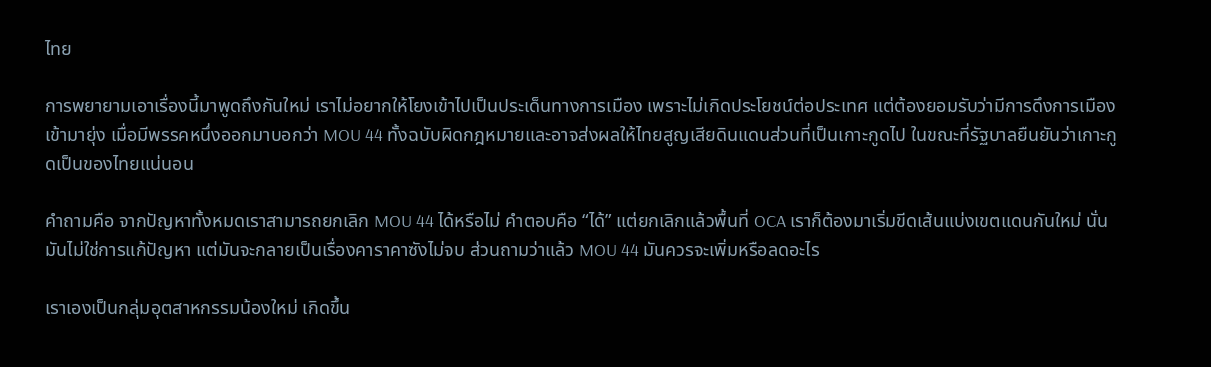ไทย

การพยายามเอาเรื่องนี้มาพูดถึงกันใหม่ เราไม่อยากให้โยงเข้าไปเป็นประเด็นทางการเมือง เพราะไม่เกิดประโยชน์ต่อประเทศ แต่ต้องยอมรับว่ามีการดึงการเมืองเข้ามายุ่ง เมื่อมีพรรคหนึ่งออกมาบอกว่า MOU 44 ทั้งฉบับผิดกฎหมายและอาจส่งผลให้ไทยสูญเสียดินแดนส่วนที่เป็นเกาะกูดไป ในขณะที่รัฐบาลยืนยันว่าเกาะกูดเป็นของไทยแน่นอน

คำถามคือ จากปัญหาทั้งหมดเราสามารถยกเลิก MOU 44 ได้หรือไม่ คำตอบคือ “ได้” แต่ยกเลิกแล้วพื้นที่ OCA เราก็ต้องมาเริ่มขีดเส้นแบ่งเขตแดนกันใหม่ นั่นมันไม่ใช่การแก้ปัญหา แต่มันจะกลายเป็นเรื่องคาราคาซังไม่จบ ส่วนถามว่าแล้ว MOU 44 มันควรจะเพิ่มหรือลดอะไร

เราเองเป็นกลุ่มอุตสาหกรรมน้องใหม่ เกิดขึ้น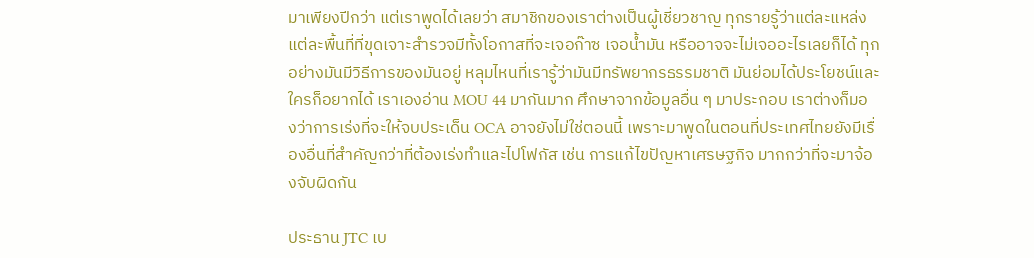มาเพียงปีกว่า แต่เราพูดได้เลยว่า สมาชิกของเราต่างเป็นผู้เชี่ยวชาญ ทุกรายรู้ว่าแต่ละแหล่งแต่ละพื้นที่ที่ขุดเจาะสำรวจมีทั้งโอกาสที่จะเจอก๊าซ เจอน้ำมัน หรืออาจจะไม่เจออะไรเลยก็ได้ ทุกอย่างมันมีวิธีการของมันอยู่ หลุมไหนที่เรารู้ว่ามันมีทรัพยากรธรรมชาติ มันย่อมได้ประโยชน์และใครก็อยากได้ เราเองอ่าน MOU 44 มากันมาก ศึกษาจากข้อมูลอื่น ๆ มาประกอบ เราต่างก็มองว่าการเร่งที่จะให้จบประเด็น OCA อาจยังไม่ใช่ตอนนี้ เพราะมาพูดในตอนที่ประเทศไทยยังมีเรื่องอื่นที่สำคัญกว่าที่ต้องเร่งทำและไปโฟกัส เช่น การแก้ไขปัญหาเศรษฐกิจ มากกว่าที่จะมาจ้องจับผิดกัน

ประธาน JTC เบ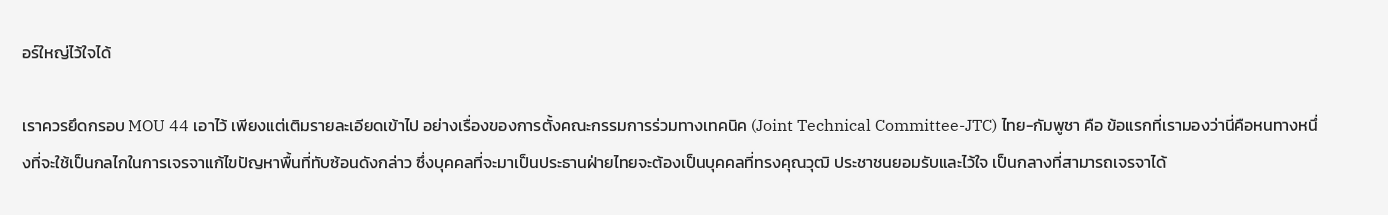อร์ใหญ่ไว้ใจได้

เราควรยึดกรอบ MOU 44 เอาไว้ เพียงแต่เติมรายละเอียดเข้าไป อย่างเรื่องของการตั้งคณะกรรมการร่วมทางเทคนิค (Joint Technical Committee-JTC) ไทย-กัมพูชา คือ ข้อแรกที่เรามองว่านี่คือหนทางหนึ่งที่จะใช้เป็นกลไกในการเจรจาแก้ไขปัญหาพื้นที่ทับซ้อนดังกล่าว ซึ่งบุคคลที่จะมาเป็นประธานฝ่ายไทยจะต้องเป็นบุคคลที่ทรงคุณวุฒิ ประชาชนยอมรับและไว้ใจ เป็นกลางที่สามารถเจรจาได้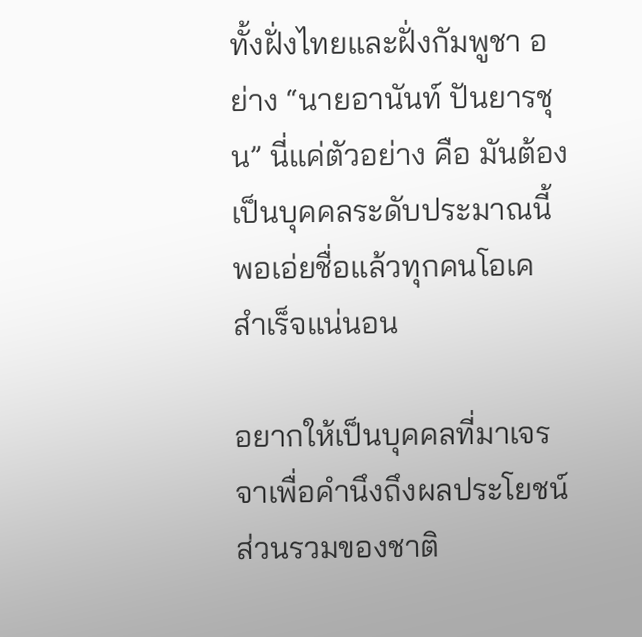ทั้งฝั่งไทยและฝั่งกัมพูชา อย่าง “นายอานันท์ ปันยารชุน” นี่แค่ตัวอย่าง คือ มันต้องเป็นบุคคลระดับประมาณนี้ พอเอ่ยชื่อแล้วทุกคนโอเค สำเร็จแน่นอน

อยากให้เป็นบุคคลที่มาเจรจาเพื่อคำนึงถึงผลประโยชน์ส่วนรวมของชาติ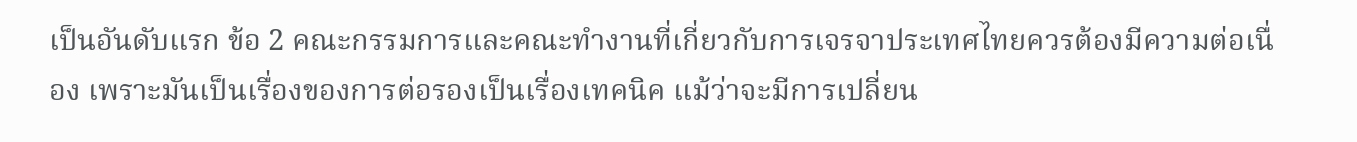เป็นอันดับแรก ข้อ 2 คณะกรรมการและคณะทำงานที่เกี่ยวกับการเจรจาประเทศไทยควรต้องมีความต่อเนื่อง เพราะมันเป็นเรื่องของการต่อรองเป็นเรื่องเทคนิค แม้ว่าจะมีการเปลี่ยน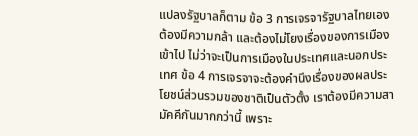แปลงรัฐบาลก็ตาม ข้อ 3 การเจรจารัฐบาลไทยเองต้องมีความกล้า และต้องไม่โยงเรื่องของการเมืองเข้าไป ไม่ว่าจะเป็นการเมืองในประเทศและนอกประเทศ ข้อ 4 การเจรจาจะต้องคำนึงเรื่องของผลประโยชน์ส่วนรวมของชาติเป็นตัวตั้ง เราต้องมีความสามัคคีกันมากกว่านี้ เพราะ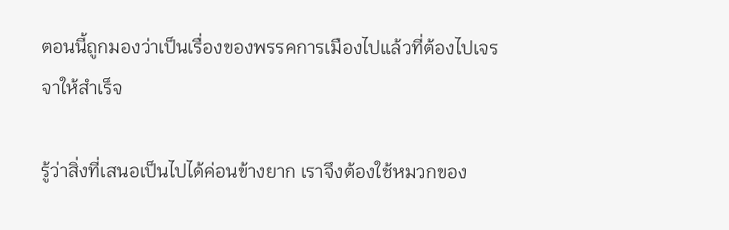ตอนนี้ถูกมองว่าเป็นเรื่องของพรรคการเมืองไปแล้วที่ต้องไปเจรจาให้สำเร็จ

รู้ว่าสิ่งที่เสนอเป็นไปได้ค่อนข้างยาก เราจึงต้องใช้หมวกของ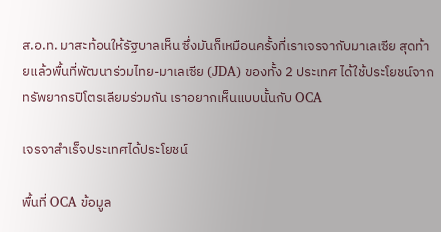ส.อ.ท. มาสะท้อนให้รัฐบาลเห็น ซึ่งมันก็เหมือนครั้งที่เราเจรจากับมาเลเซีย สุดท้ายแล้วพื้นที่พัฒนาร่วมไทย-มาเลเซีย (JDA) ของทั้ง 2 ประเทศ ได้ใช้ประโยชน์จากทรัพยากรปิโตรเลียมร่วมกัน เราอยากเห็นแบบนั้นกับ OCA

เจรจาสำเร็จประเทศได้ประโยชน์

พื้นที่ OCA ข้อมูล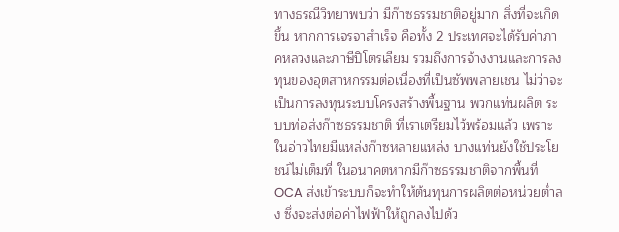ทางธรณีวิทยาพบว่า มีก๊าซธรรมชาติอยู่มาก สิ่งที่จะเกิดขึ้น หากการเจรจาสำเร็จ คือทั้ง 2 ประเทศจะได้รับค่าภาคหลวงและภาษีปิโตรเลียม รวมถึงการจ้างงานและการลงทุนของอุตสาหกรรมต่อเนื่องที่เป็นซัพพลายเชน ไม่ว่าจะเป็นการลงทุนระบบโครงสร้างพื้นฐาน พวกแท่นผลิต ระบบท่อส่งก๊าซธรรมชาติ ที่เราเตรียมไว้พร้อมแล้ว เพราะในอ่าวไทยมีแหล่งก๊าซหลายแหล่ง บางแท่นยังใช้ประโยชน์ไม่เต็มที่ ในอนาคตหากมีก๊าซธรรมชาติจากพื้นที่ OCA ส่งเข้าระบบก็จะทำให้ต้นทุนการผลิตต่อหน่วยต่ำลง ซึ่งจะส่งต่อค่าไฟฟ้าให้ถูกลงไปด้ว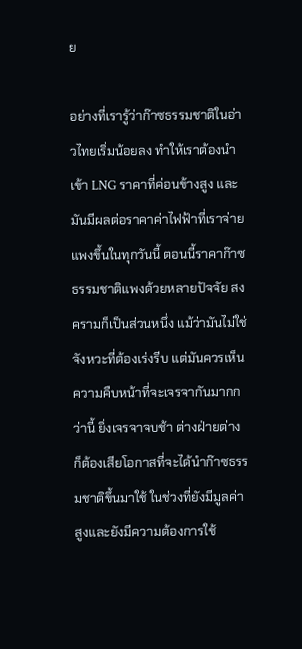ย

อย่างที่เรารู้ว่าก๊าซธรรมชาติในอ่าวไทยเริ่มน้อยลง ทำให้เราต้องนำเข้า LNG ราคาที่ค่อนข้างสูง และมันมีผลต่อราคาค่าไฟฟ้าที่เราจ่ายแพงขึ้นในทุกวันนี้ ตอนนี้ราคาก๊าซธรรมชาติแพงด้วยหลายปัจจัย สงครามก็เป็นส่วนหนึ่ง แม้ว่ามันไม่ใช่จังหวะที่ต้องเร่งรีบ แต่มันควรเห็นความคืบหน้าที่จะเจรจากันมากกว่านี้ ยิ่งเจรจาจบช้า ต่างฝ่ายต่างก็ต้องเสียโอกาสที่จะได้นำก๊าซธรรมชาติขึ้นมาใช้ ในช่วงที่ยังมีมูลค่าสูงและยังมีความต้องการใช้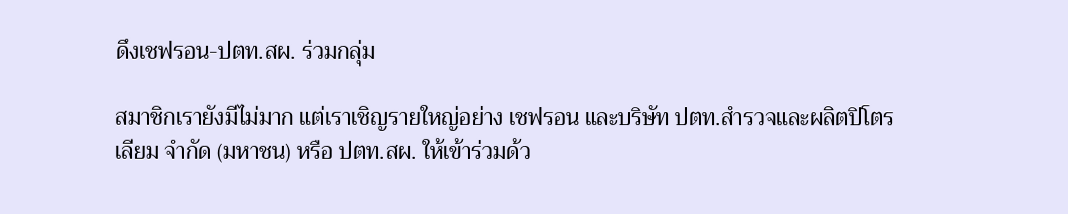ดึงเชฟรอน-ปตท.สผ. ร่วมกลุ่ม

สมาชิกเรายังมีไม่มาก แต่เราเชิญรายใหญ่อย่าง เชฟรอน และบริษัท ปตท.สำรวจและผลิตปิโตรเลียม จำกัด (มหาชน) หรือ ปตท.สผ. ให้เข้าร่วมด้ว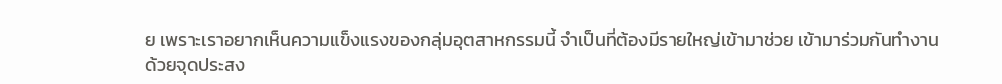ย เพราะเราอยากเห็นความแข็งแรงของกลุ่มอุตสาหกรรมนี้ จำเป็นที่ต้องมีรายใหญ่เข้ามาช่วย เข้ามาร่วมกันทำงาน ด้วยจุดประสง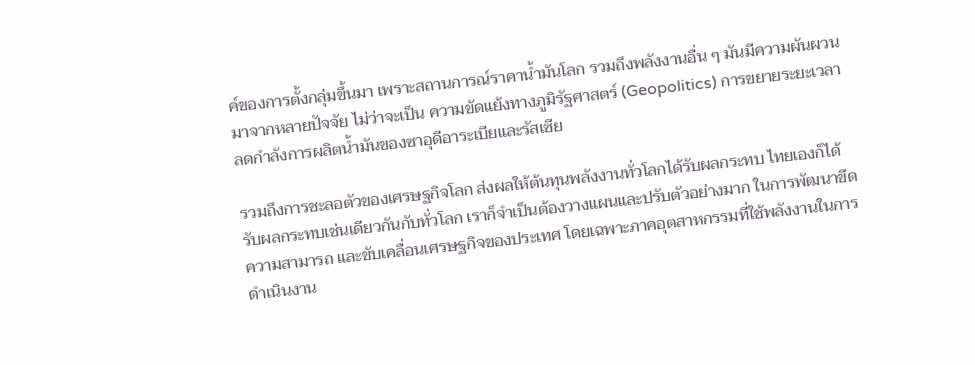ค์ของการตั้งกลุ่มขึ้นมา เพราะสถานการณ์ราคาน้ำมันโลก รวมถึงพลังงานอื่น ๆ มันมีความผันผวนมาจากหลายปัจจัย ไม่ว่าจะเป็น ความขัดแย้งทางภูมิรัฐศาสตร์ (Geopolitics) การขยายระยะเวลาลดกำลังการผลิตน้ำมันของซาอุดีอาระเบียและรัสเซีย

รวมถึงการชะลอตัวของเศรษฐกิจโลก ส่งผลให้ต้นทุนพลังงานทั่วโลกได้รับผลกระทบ ไทยเองก็ได้รับผลกระทบเช่นเดียวกันกับทั่วโลก เราก็จำเป็นต้องวางแผนและปรับตัวอย่างมาก ในการพัฒนาขีดความสามารถ และขับเคลื่อนเศรษฐกิจของประเทศ โดยเฉพาะภาคอุตสาหกรรมที่ใช้พลังงานในการดำเนินงาน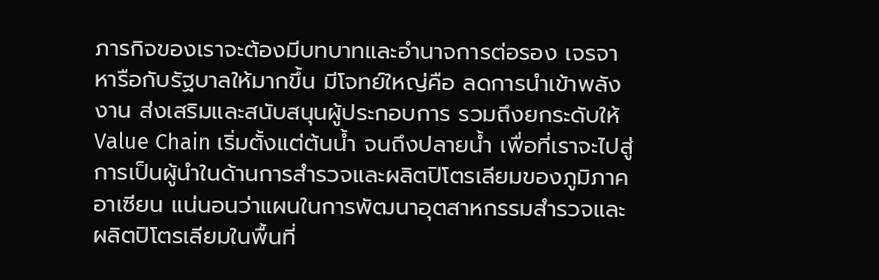ภารกิจของเราจะต้องมีบทบาทและอำนาจการต่อรอง เจรจา หารือกับรัฐบาลให้มากขึ้น มีโจทย์ใหญ่คือ ลดการนำเข้าพลังงาน ส่งเสริมและสนับสนุนผู้ประกอบการ รวมถึงยกระดับให้ Value Chain เริ่มตั้งแต่ต้นน้ำ จนถึงปลายน้ำ เพื่อที่เราจะไปสู่การเป็นผู้นำในด้านการสำรวจและผลิตปิโตรเลียมของภูมิภาคอาเซียน แน่นอนว่าแผนในการพัฒนาอุตสาหกรรมสำรวจและผลิตปิโตรเลียมในพื้นที่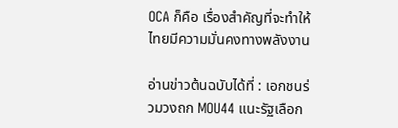OCA ก็คือ เรื่องสำคัญที่จะทำให้ไทยมีความมั่นคงทางพลังงาน

อ่านข่าวต้นฉบับได้ที่ : เอกชนร่วมวงถก MOU44 แนะรัฐเลือก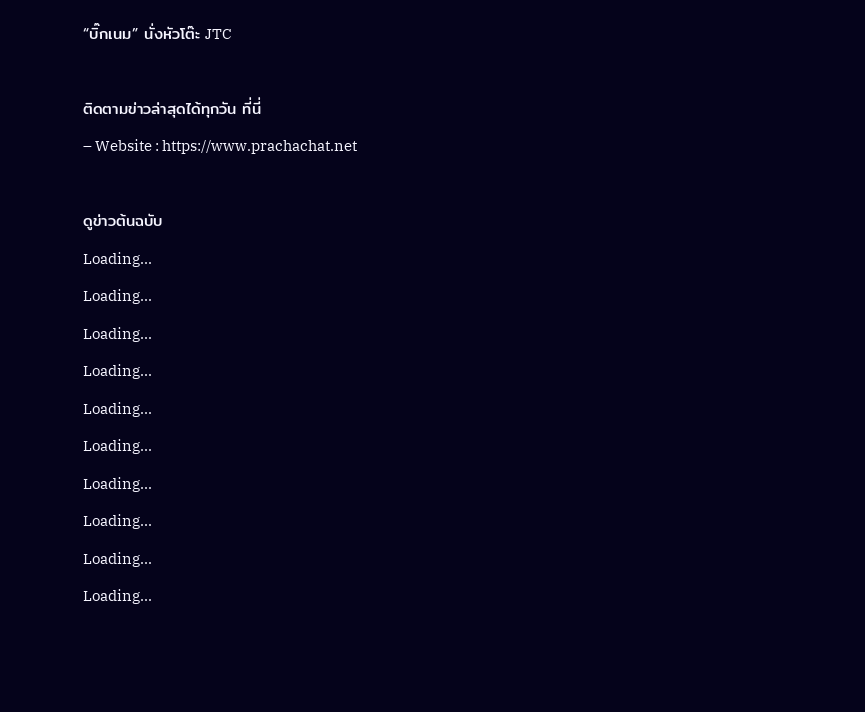“บิ๊กเนม” นั่งหัวโต๊ะ JTC

ติดตามข่าวล่าสุดได้ทุกวัน ที่นี่
– Website : https://www.prachachat.net

ดูข่าวต้นฉบับ
Loading...
Loading...
Loading...
Loading...
Loading...
Loading...
Loading...
Loading...
Loading...
Loading...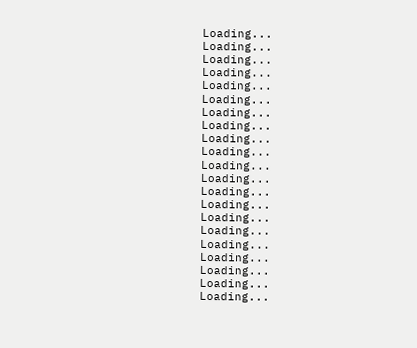Loading...
Loading...
Loading...
Loading...
Loading...
Loading...
Loading...
Loading...
Loading...
Loading...
Loading...
Loading...
Loading...
Loading...
Loading...
Loading...
Loading...
Loading...
Loading...
Loading...
Loading...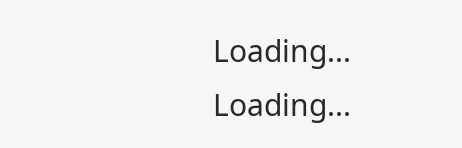Loading...
Loading...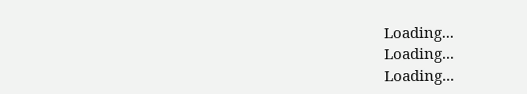Loading...
Loading...
Loading...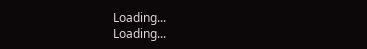Loading...
Loading...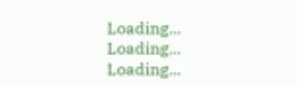Loading...
Loading...
Loading...